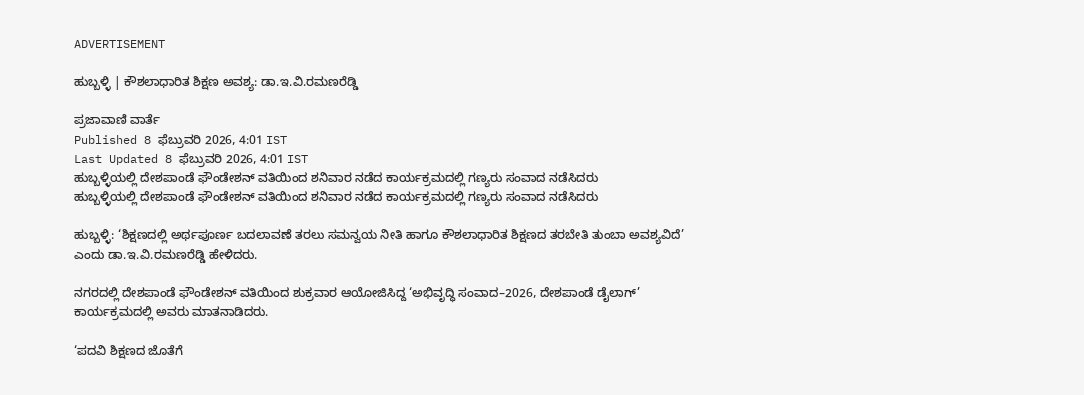ADVERTISEMENT

ಹುಬ್ಬಳ್ಳಿ | ಕೌಶಲಾಧಾರಿತ ಶಿಕ್ಷಣ ಅವಶ್ಯ: ಡಾ.ಇ.ವಿ.ರಮಣರೆಡ್ಡಿ

ಪ್ರಜಾವಾಣಿ ವಾರ್ತೆ
Published 8 ಫೆಬ್ರುವರಿ 2026, 4:01 IST
Last Updated 8 ಫೆಬ್ರುವರಿ 2026, 4:01 IST
ಹುಬ್ಬಳ್ಳಿಯಲ್ಲಿ ದೇಶಪಾಂಡೆ ಫೌಂಡೇಶನ್‌ ವತಿಯಿಂದ ಶನಿವಾರ ನಡೆದ ಕಾರ್ಯಕ್ರಮದಲ್ಲಿ ಗಣ್ಯರು ಸಂವಾದ ನಡೆಸಿದರು
ಹುಬ್ಬಳ್ಳಿಯಲ್ಲಿ ದೇಶಪಾಂಡೆ ಫೌಂಡೇಶನ್‌ ವತಿಯಿಂದ ಶನಿವಾರ ನಡೆದ ಕಾರ್ಯಕ್ರಮದಲ್ಲಿ ಗಣ್ಯರು ಸಂವಾದ ನಡೆಸಿದರು

ಹುಬ್ಬಳ್ಳಿ: ‘ಶಿಕ್ಷಣದಲ್ಲಿ ಅರ್ಥಪೂರ್ಣ ಬದಲಾವಣೆ ತರಲು ಸಮನ್ವಯ ನೀತಿ ಹಾಗೂ ಕೌಶಲಾಧಾರಿತ ಶಿಕ್ಷಣದ ತರಬೇತಿ ತುಂಬಾ ಅವಶ್ಯವಿದೆ’ ಎಂದು ಡಾ.ಇ.ವಿ.ರಮಣರೆಡ್ಡಿ ಹೇಳಿದರು.

ನಗರದಲ್ಲಿ ದೇಶಪಾಂಡೆ ಫೌಂಡೇಶನ್‌ ವತಿಯಿಂದ ಶುಕ್ರವಾರ ಆಯೋಜಿಸಿದ್ದ ‘ಅಭಿವೃದ್ಧಿ ಸಂವಾದ–2026, ದೇಶಪಾಂಡೆ ಡೈಲಾಗ್‌’ ಕಾರ್ಯಕ್ರಮದಲ್ಲಿ ಅವರು ಮಾತನಾಡಿದರು.

‘ಪದವಿ ಶಿಕ್ಷಣದ ಜೊತೆಗೆ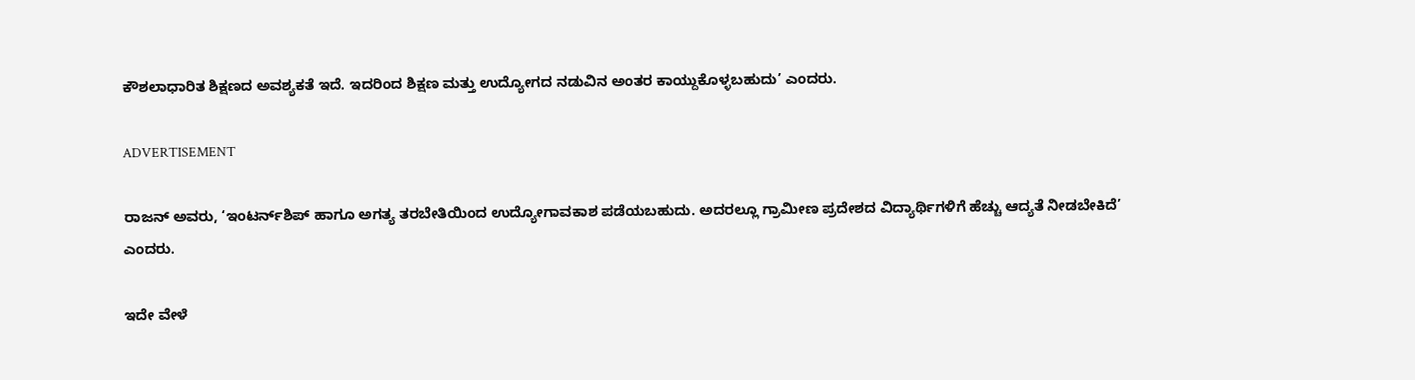ಕೌಶಲಾಧಾರಿತ ಶಿಕ್ಷಣದ ಅವಶ್ಯಕತೆ ಇದೆ. ಇದರಿಂದ ಶಿಕ್ಷಣ ಮತ್ತು ಉದ್ಯೋಗದ ನಡುವಿನ ಅಂತರ ಕಾಯ್ದುಕೊಳ್ಳಬಹುದು’ ಎಂದರು.

ADVERTISEMENT

ರಾಜನ್‌ ಅವರು, ‘ಇಂಟರ್ನ್‌ಶಿಪ್‌ ಹಾಗೂ ಅಗತ್ಯ ತರಬೇತಿಯಿಂದ ಉದ್ಯೋಗಾವಕಾಶ ಪಡೆಯಬಹುದು. ಅದರಲ್ಲೂ ಗ್ರಾಮೀಣ ಪ್ರದೇಶದ ವಿದ್ಯಾರ್ಥಿಗಳಿಗೆ ಹೆಚ್ಚು ಆದ್ಯತೆ ನೀಡಬೇಕಿದೆ’ ಎಂದರು.

ಇದೇ ವೇಳೆ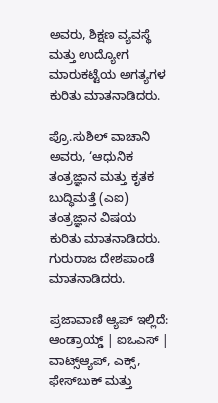ಅವರು, ಶಿಕ್ಷಣ ವ್ಯವಸ್ಥೆ ಮತ್ತು ಉದ್ಯೋಗ ಮಾರುಕಟ್ಟೆಯ ಅಗತ್ಯಗಳ ಕುರಿತು ಮಾತನಾಡಿದರು.

ಪ್ರೊ.ಸುಶಿಲ್ ವಾಚಾನಿ ಅವರು, ‘ಆಧುನಿಕ ತಂತ್ರಜ್ಞಾನ ಮತ್ತು ಕೃತಕ ಬುದ್ಧಿಮತ್ತೆ (ಎಐ) ತಂತ್ರಜ್ಞಾನ ವಿಷಯ ಕುರಿತು ಮಾತನಾಡಿದರು. ಗುರುರಾಜ ದೇಶಪಾಂಡೆ ಮಾತನಾಡಿದರು.

ಪ್ರಜಾವಾಣಿ ಆ್ಯಪ್ ಇಲ್ಲಿದೆ: ಆಂಡ್ರಾಯ್ಡ್ | ಐಒಎಸ್ | ವಾಟ್ಸ್ಆ್ಯಪ್, ಎಕ್ಸ್, ಫೇಸ್‌ಬುಕ್ ಮತ್ತು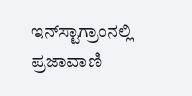ಇನ್‌ಸ್ಟಾಗ್ರಾಂನಲ್ಲಿ ಪ್ರಜಾವಾಣಿ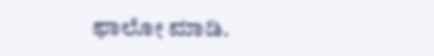ಫಾಲೋ ಮಾಡಿ.